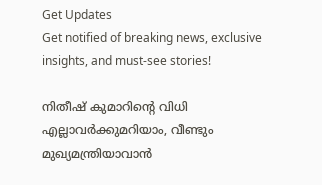Get Updates
Get notified of breaking news, exclusive insights, and must-see stories!

നിതീഷ് കുമാറിന്റെ വിധി എല്ലാവര്‍ക്കുമറിയാം, വീണ്ടും മുഖ്യമന്ത്രിയാവാന്‍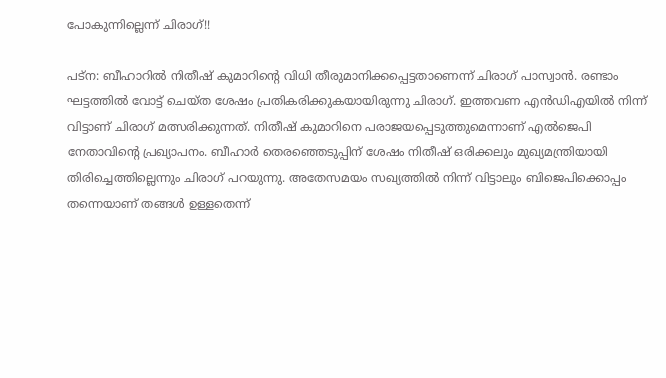പോകുന്നില്ലെന്ന് ചിരാഗ്!!

പട്‌ന: ബീഹാറില്‍ നിതീഷ് കുമാറിന്റെ വിധി തീരുമാനിക്കപ്പെട്ടതാണെന്ന് ചിരാഗ് പാസ്വാന്‍. രണ്ടാം ഘട്ടത്തില്‍ വോട്ട് ചെയ്ത ശേഷം പ്രതികരിക്കുകയായിരുന്നു ചിരാഗ്. ഇത്തവണ എന്‍ഡിഎയില്‍ നിന്ന് വിട്ടാണ് ചിരാഗ് മത്സരിക്കുന്നത്. നിതീഷ് കുമാറിനെ പരാജയപ്പെടുത്തുമെന്നാണ് എല്‍ജെപി നേതാവിന്റെ പ്രഖ്യാപനം. ബീഹാര്‍ തെരഞ്ഞെടുപ്പിന് ശേഷം നിതീഷ് ഒരിക്കലും മുഖ്യമന്ത്രിയായി തിരിച്ചെത്തില്ലെന്നും ചിരാഗ് പറയുന്നു. അതേസമയം സഖ്യത്തില്‍ നിന്ന് വിട്ടാലും ബിജെപിക്കൊപ്പം തന്നെയാണ് തങ്ങള്‍ ഉള്ളതെന്ന്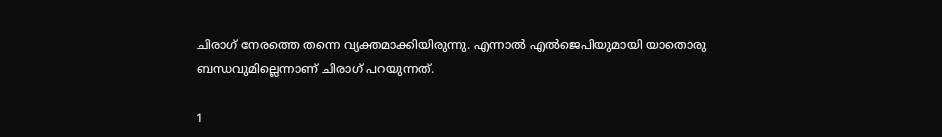ചിരാഗ് നേരത്തെ തന്നെ വ്യക്തമാക്കിയിരുന്നു. എന്നാല്‍ എല്‍ജെപിയുമായി യാതൊരു ബന്ധവുമില്ലെന്നാണ് ചിരാഗ് പറയുന്നത്.

1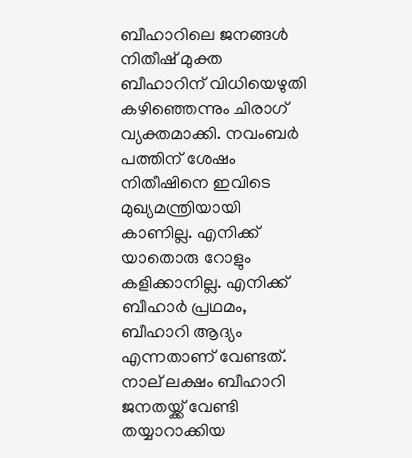ബീഹാറിലെ ജനങ്ങള്‍ നിതീഷ് മുക്ത ബീഹാറിന് വിധിയെഴുതി കഴിഞ്ഞെന്നും ചിരാഗ് വ്യക്തമാക്കി. നവംബര്‍ പത്തിന് ശേഷം നിതീഷിനെ ഇവിടെ മുഖ്യമന്ത്രിയായി കാണില്ല. എനിക്ക് യാതൊരു റോളും കളിക്കാനില്ല. എനിക്ക് ബീഹാര്‍ പ്രഥമം, ബീഹാറി ആദ്യം എന്നതാണ് വേണ്ടത്. നാല് ലക്ഷം ബീഹാറി ജനതയ്ക്ക് വേണ്ടി തയ്യാറാക്കിയ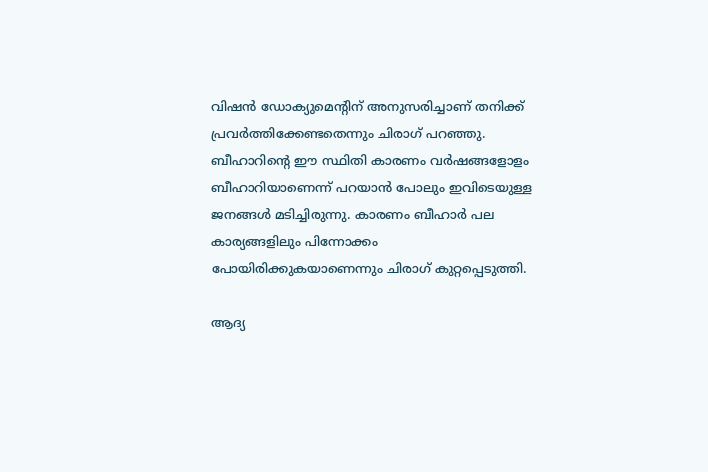വിഷന്‍ ഡോക്യുമെന്റിന് അനുസരിച്ചാണ് തനിക്ക് പ്രവര്‍ത്തിക്കേണ്ടതെന്നും ചിരാഗ് പറഞ്ഞു. ബീഹാറിന്റെ ഈ സ്ഥിതി കാരണം വര്‍ഷങ്ങളോളം ബീഹാറിയാണെന്ന് പറയാന്‍ പോലും ഇവിടെയുള്ള ജനങ്ങള്‍ മടിച്ചിരുന്നു. കാരണം ബീഹാര്‍ പല കാര്യങ്ങളിലും പിന്നോക്കം പോയിരിക്കുകയാണെന്നും ചിരാഗ് കുറ്റപ്പെടുത്തി.

ആദ്യ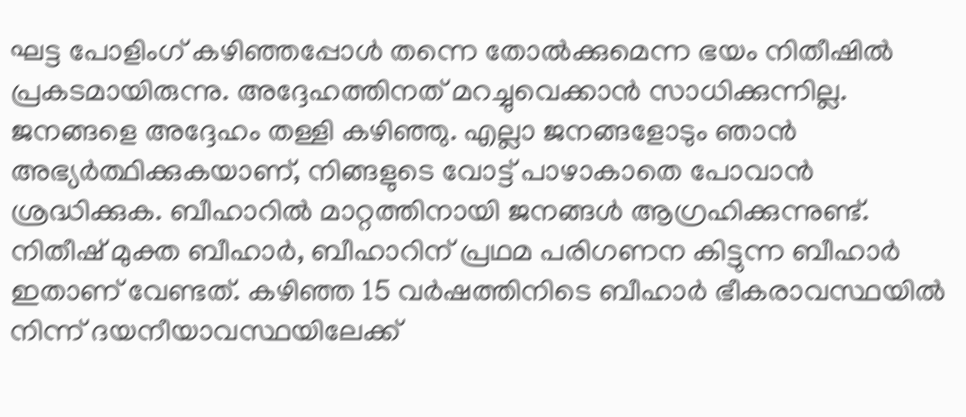ഘട്ട പോളിംഗ് കഴിഞ്ഞപ്പോള്‍ തന്നെ തോല്‍ക്കുമെന്ന ഭയം നിതീഷില്‍ പ്രകടമായിരുന്നു. അദ്ദേഹത്തിനത് മറച്ചുവെക്കാന്‍ സാധിക്കുന്നില്ല. ജനങ്ങളെ അദ്ദേഹം തള്ളി കഴിഞ്ഞു. എല്ലാ ജനങ്ങളോടും ഞാന്‍ അഭ്യര്‍ത്ഥിക്കുകയാണ്, നിങ്ങളുടെ വോട്ട് പാഴാകാതെ പോവാന്‍ ശ്രദ്ധിക്കുക. ബീഹാറില്‍ മാറ്റത്തിനായി ജനങ്ങള്‍ ആഗ്രഹിക്കുന്നുണ്ട്. നിതീഷ് മുക്ത ബീഹാര്‍, ബീഹാറിന് പ്രഥമ പരിഗണന കിട്ടുന്ന ബീഹാര്‍ ഇതാണ് വേണ്ടത്. കഴിഞ്ഞ 15 വര്‍ഷത്തിനിടെ ബീഹാര്‍ ഭീകരാവസ്ഥയില്‍ നിന്ന് ദയനീയാവസ്ഥയിലേക്ക്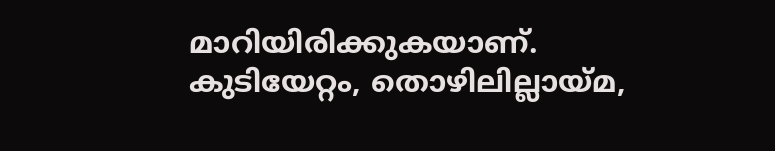മാറിയിരിക്കുകയാണ്. കുടിയേറ്റം, തൊഴിലില്ലായ്മ,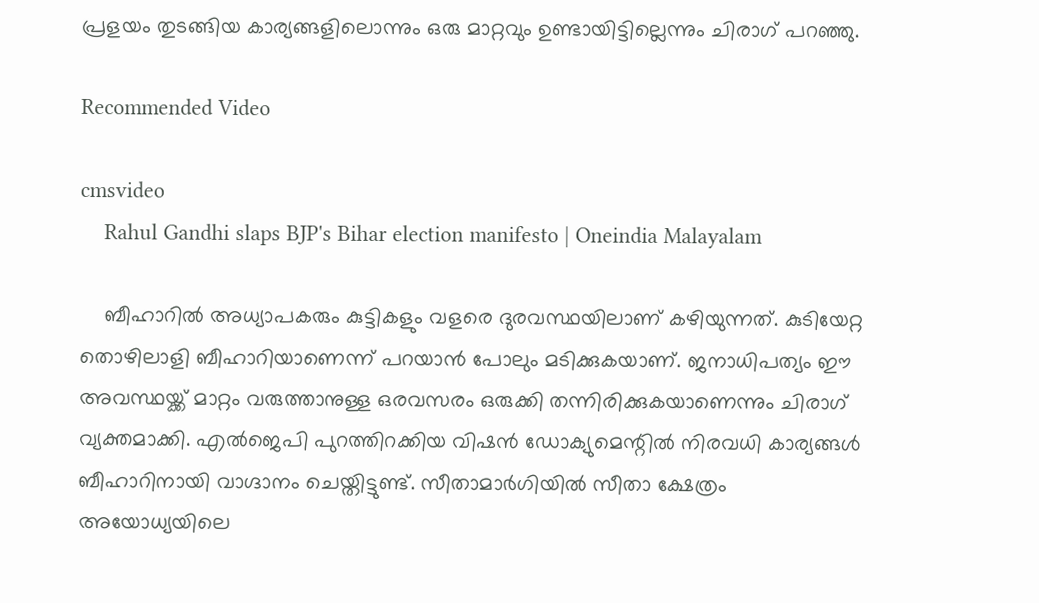പ്രളയം തുടങ്ങിയ കാര്യങ്ങളിലൊന്നും ഒരു മാറ്റവും ഉണ്ടായിട്ടില്ലെന്നും ചിരാഗ് പറഞ്ഞു.

Recommended Video

cmsvideo
    Rahul Gandhi slaps BJP's Bihar election manifesto | Oneindia Malayalam

    ബീഹാറില്‍ അധ്യാപകരും കുട്ടികളും വളരെ ദുരവസ്ഥയിലാണ് കഴിയുന്നത്. കുടിയേറ്റ തൊഴിലാളി ബീഹാറിയാണെന്ന് പറയാന്‍ പോലും മടിക്കുകയാണ്. ജനാധിപത്യം ഈ അവസ്ഥയ്ക്ക് മാറ്റം വരുത്താനുള്ള ഒരവസരം ഒരുക്കി തന്നിരിക്കുകയാണെന്നും ചിരാഗ് വ്യക്തമാക്കി. എല്‍ജെപി പുറത്തിറക്കിയ വിഷന്‍ ഡോക്യുമെന്റില്‍ നിരവധി കാര്യങ്ങള്‍ ബീഹാറിനായി വാഗ്ദാനം ചെയ്തിട്ടുണ്ട്. സീതാമാര്‍ഗിയില്‍ സീതാ ക്ഷേത്രം അയോധ്യയിലെ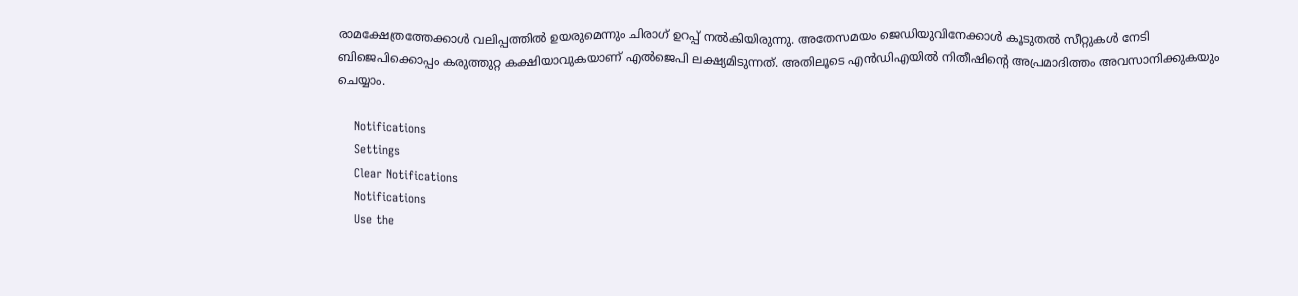രാമക്ഷേത്രത്തേക്കാള്‍ വലിപ്പത്തില്‍ ഉയരുമെന്നും ചിരാഗ് ഉറപ്പ് നല്‍കിയിരുന്നു. അതേസമയം ജെഡിയുവിനേക്കാള്‍ കൂടുതല്‍ സീറ്റുകള്‍ നേടി ബിജെപിക്കൊപ്പം കരുത്തുറ്റ കക്ഷിയാവുകയാണ് എല്‍ജെപി ലക്ഷ്യമിടുന്നത്. അതിലൂടെ എന്‍ഡിഎയില്‍ നിതീഷിന്റെ അപ്രമാദിത്തം അവസാനിക്കുകയും ചെയ്യാം.

    Notifications
    Settings
    Clear Notifications
    Notifications
    Use the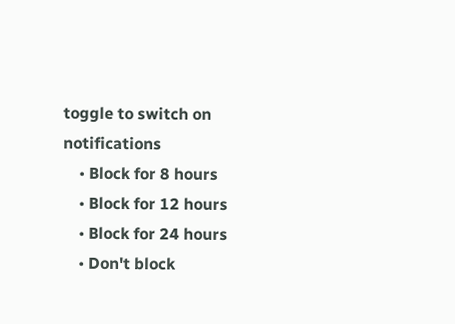toggle to switch on notifications
    • Block for 8 hours
    • Block for 12 hours
    • Block for 24 hours
    • Don't block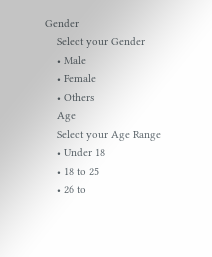Gender
    Select your Gender
    • Male
    • Female
    • Others
    Age
    Select your Age Range
    • Under 18
    • 18 to 25
    • 26 to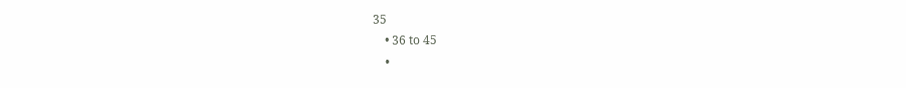35
    • 36 to 45
    •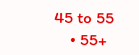45 to 55
    • 55+